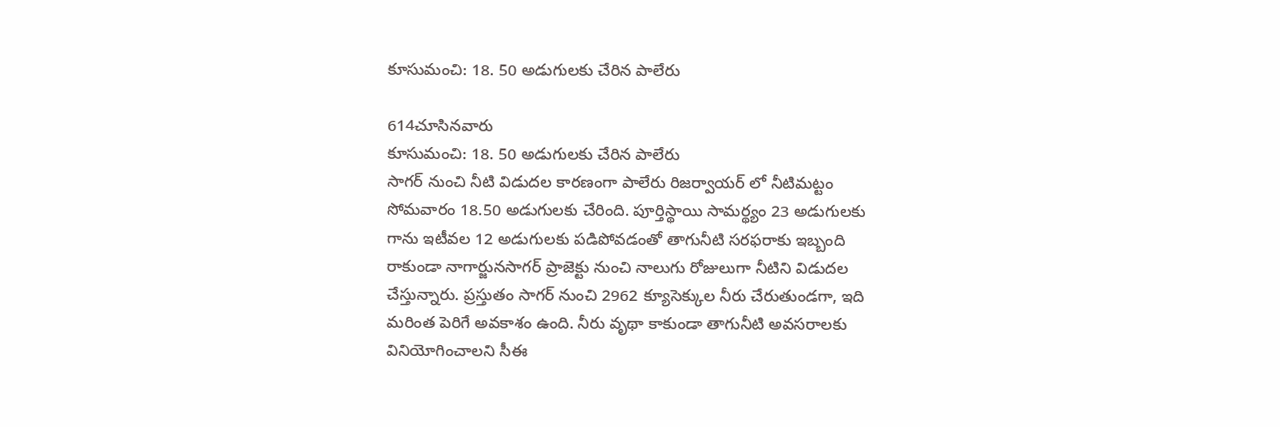కూసుమంచి: 18. 50 అడుగులకు చేరిన పాలేరు

614చూసినవారు
కూసుమంచి: 18. 50 అడుగులకు చేరిన పాలేరు
సాగర్ నుంచి నీటి విడుదల కారణంగా పాలేరు రిజర్వాయర్ లో నీటిమట్టం సోమవారం 18.50 అడుగులకు చేరింది. పూర్తిస్థాయి సామర్థ్యం 23 అడుగులకు గాను ఇటీవల 12 అడుగులకు పడిపోవడంతో తాగునీటి సరఫరాకు ఇబ్బంది రాకుండా నాగార్జునసాగర్ ప్రాజెక్టు నుంచి నాలుగు రోజులుగా నీటిని విడుదల చేస్తున్నారు. ప్రస్తుతం సాగర్ నుంచి 2962 క్యూసెక్కుల నీరు చేరుతుండగా, ఇది మరింత పెరిగే అవకాశం ఉంది. నీరు వృథా కాకుండా తాగునీటి అవసరాలకు వినియోగించాలని సీఈ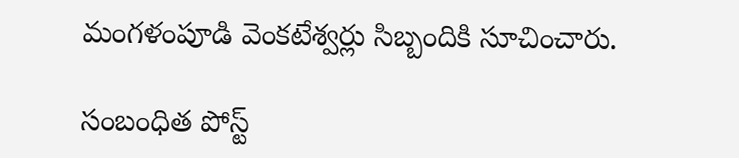మంగళంపూడి వెంకటేశ్వర్లు సిబ్బందికి సూచించారు.

సంబంధిత పోస్ట్